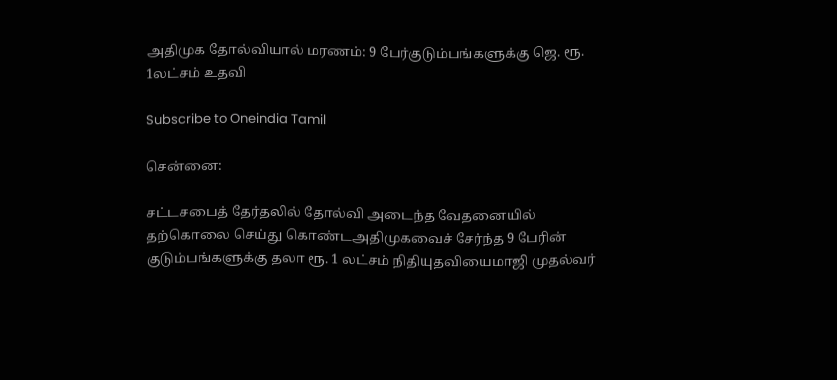அதிமுக தோல்வியால் மரணம்: 9 பேர்குடும்பங்களுக்கு ஜெ. ரூ. 1லட்சம் உதவி

Subscribe to Oneindia Tamil

சென்னை:

சட்டசபைத் தேர்தலில் தோல்வி அடைந்த வேதனையில் தற்கொலை செய்து கொண்டஅதிமுகவைச் சேர்ந்த 9 பேரின் குடும்பங்களுக்கு தலா ரூ. 1 லட்சம் நிதியுதவியைமாஜி முதல்வர்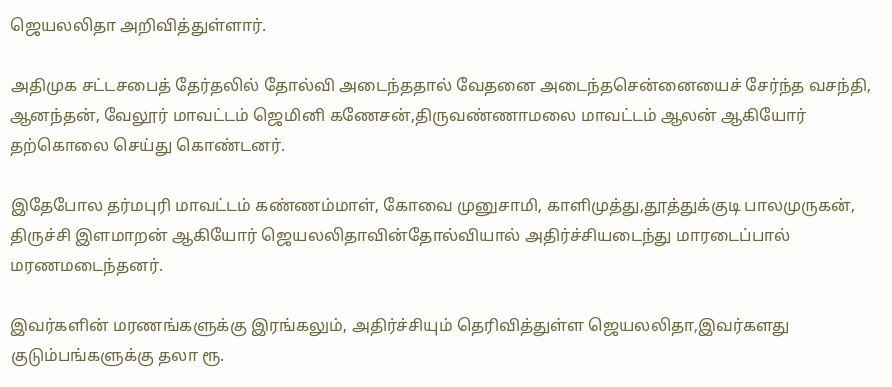ஜெயலலிதா அறிவித்துள்ளார்.

அதிமுக சட்டசபைத் தேர்தலில் தோல்வி அடைந்ததால் வேதனை அடைந்தசென்னையைச் சேர்ந்த வசந்தி, ஆனந்தன், வேலூர் மாவட்டம் ஜெமினி கணேசன்,திருவண்ணாமலை மாவட்டம் ஆலன் ஆகியோர் தற்கொலை செய்து கொண்டனர்.

இதேபோல தர்மபுரி மாவட்டம் கண்ணம்மாள், கோவை முனுசாமி, காளிமுத்து,தூத்துக்குடி பாலமுருகன், திருச்சி இளமாறன் ஆகியோர் ஜெயலலிதாவின்தோல்வியால் அதிர்ச்சியடைந்து மாரடைப்பால் மரணமடைந்தனர்.

இவர்களின் மரணங்களுக்கு இரங்கலும், அதிர்ச்சியும் தெரிவித்துள்ள ஜெயலலிதா,இவர்களது குடும்பங்களுக்கு தலா ரூ.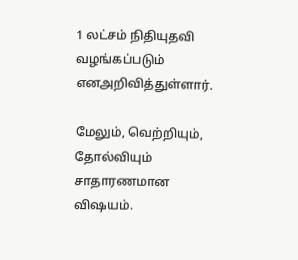1 லட்சம் நிதியுதவி வழங்கப்படும் எனஅறிவித்துள்ளார்.

மேலும், வெற்றியும், தோல்வியும் சாதாரணமான விஷயம்.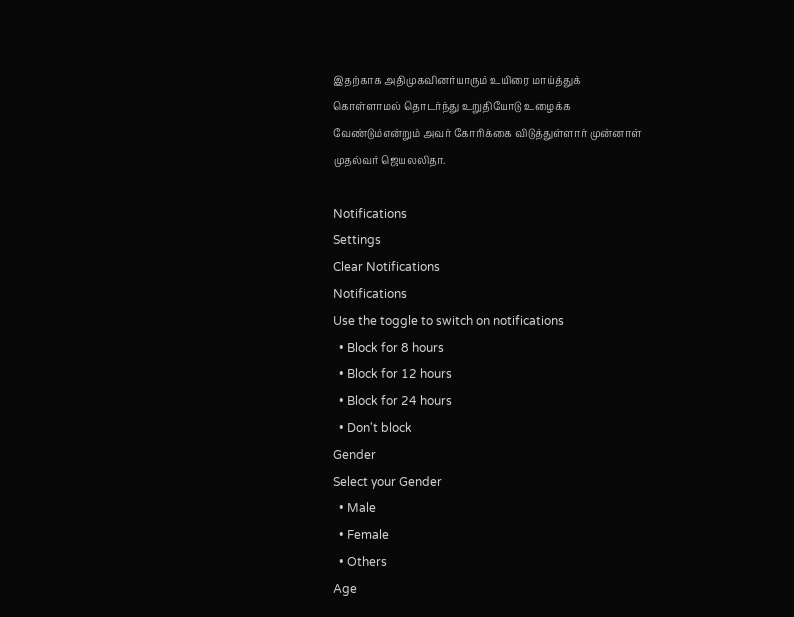இதற்காக அதிமுகவினர்யாரும் உயிரை மாய்த்துக் கொள்ளாமல் தொடர்ந்து உறுதியோடு உழைக்க வேண்டும்என்றும் அவர் கோரிக்கை விடுத்துள்ளார் முன்னாள் முதல்வர் ஜெயலலிதா.

Notifications
Settings
Clear Notifications
Notifications
Use the toggle to switch on notifications
  • Block for 8 hours
  • Block for 12 hours
  • Block for 24 hours
  • Don't block
Gender
Select your Gender
  • Male
  • Female
  • Others
Age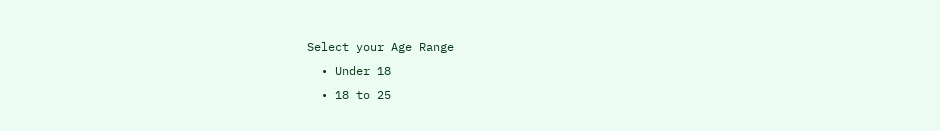Select your Age Range
  • Under 18
  • 18 to 25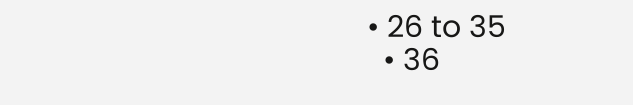• 26 to 35
  • 36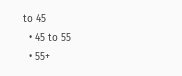to 45
  • 45 to 55
  • 55+